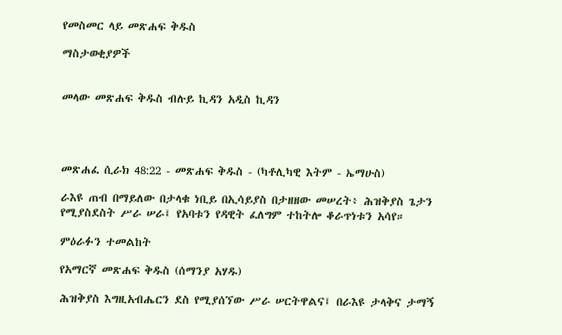የመስመር ላይ መጽሐፍ ቅዱስ

ማስታወቂያዎች


መላው መጽሐፍ ቅዱስ ብሉይ ኪዳን አዲስ ኪዳን




መጽሐፈ ሲራክ 48:22 - መጽሐፍ ቅዱስ - (ካቶሊካዊ እትም - ኤማሁስ)

ራእዩ ጠብ በማይለው በታላቁ ነቢይ በኢሳይያስ በታዘዘው መሠረት፥ ሕዝቅያስ ጌታን የሚያስደስት ሥራ ሠራ፤ የአባቱን የዳዊት ፈለግም ተከትሎ ቆራጥነቱን አሳየ።

ምዕራፉን ተመልከት

የአማርኛ መጽሐፍ ቅዱስ (ሰማንያ አሃዱ)

ሕዝቅያስ እግዚአብሔርን ደስ የሚያሰኘው ሥራ ሠርትዋልና፤ በራእዩ ታላቅና ታማኝ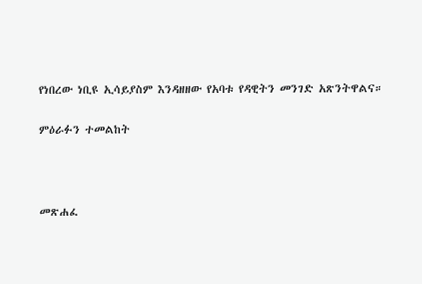የነበረው ነቢዩ ኢሳይያስም እንዳዘዘው የአባቱ የዳዊትን መንገድ አጽንትዋልና።

ምዕራፉን ተመልከት



መጽሐፈ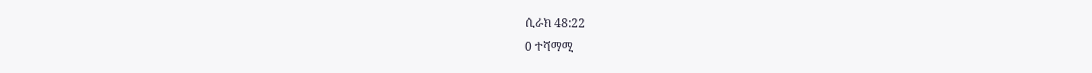ሲራክ 48:22
0 ተሻማሚ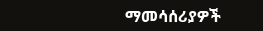ማመሳሰሪያዎች